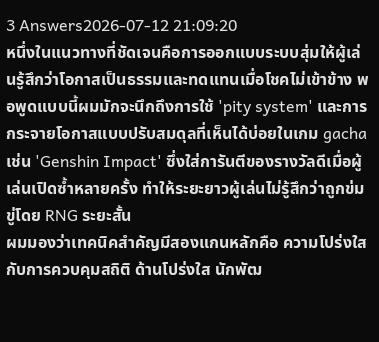3 Answers2026-07-12 21:09:20
หนึ่งในแนวทางที่ชัดเจนคือการออกแบบระบบสุ่มให้ผู้เล่นรู้สึกว่าโอกาสเป็นธรรมและทดแทนเมื่อโชคไม่เข้าข้าง พอพูดแบบนี้ผมมักจะนึกถึงการใช้ 'pity system' และการกระจายโอกาสแบบปรับสมดุลที่เห็นได้บ่อยในเกม gacha เช่น 'Genshin Impact' ซึ่งใส่การันตีของรางวัลดีเมื่อผู้เล่นเปิดซ้ำหลายครั้ง ทำให้ระยะยาวผู้เล่นไม่รู้สึกว่าถูกข่มขู่โดย RNG ระยะสั้น
ผมมองว่าเทคนิคสำคัญมีสองแกนหลักคือ ความโปร่งใสกับการควบคุมสถิติ ด้านโปร่งใส นักพัฒ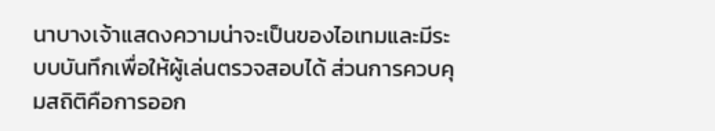นาบางเจ้าแสดงความน่าจะเป็นของไอเทมและมีระบบบันทึกเพื่อให้ผู้เล่นตรวจสอบได้ ส่วนการควบคุมสถิติคือการออก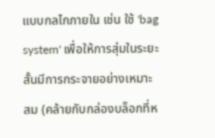แบบกลไกภายใน เช่น ใช้ 'bag system' เพื่อให้การสุ่มในระยะสั้นมีการกระจายอย่างเหมาะสม (คล้ายกับกล่องบล็อกที่ห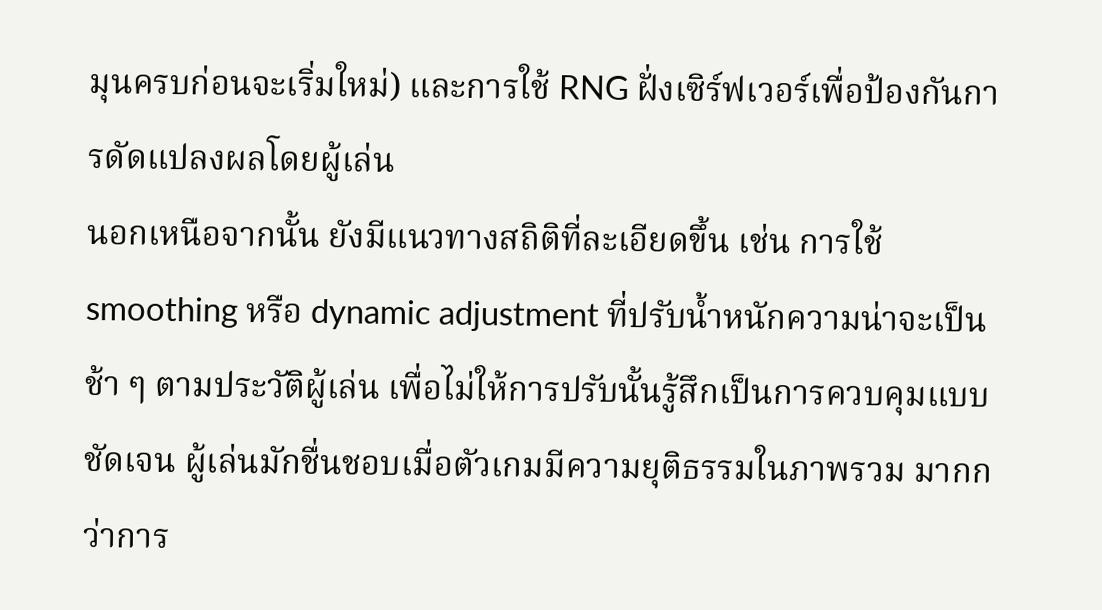มุนครบก่อนจะเริ่มใหม่) และการใช้ RNG ฝั่งเซิร์ฟเวอร์เพื่อป้องกันการดัดแปลงผลโดยผู้เล่น
นอกเหนือจากนั้น ยังมีแนวทางสถิติที่ละเอียดขึ้น เช่น การใช้ smoothing หรือ dynamic adjustment ที่ปรับน้ำหนักความน่าจะเป็นช้า ๆ ตามประวัติผู้เล่น เพื่อไม่ให้การปรับนั้นรู้สึกเป็นการควบคุมแบบชัดเจน ผู้เล่นมักชื่นชอบเมื่อตัวเกมมีความยุติธรรมในภาพรวม มากกว่าการ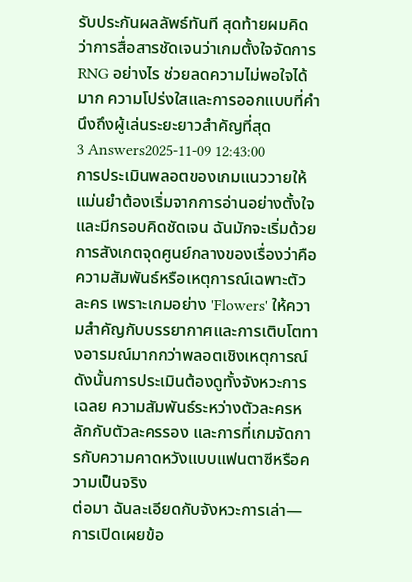รับประกันผลลัพธ์ทันที สุดท้ายผมคิดว่าการสื่อสารชัดเจนว่าเกมตั้งใจจัดการ RNG อย่างไร ช่วยลดความไม่พอใจได้มาก ความโปร่งใสและการออกแบบที่คำนึงถึงผู้เล่นระยะยาวสำคัญที่สุด
3 Answers2025-11-09 12:43:00
การประเมินพลอตของเกมแนววายให้แม่นยำต้องเริ่มจากการอ่านอย่างตั้งใจและมีกรอบคิดชัดเจน ฉันมักจะเริ่มด้วยการสังเกตจุดศูนย์กลางของเรื่องว่าคือความสัมพันธ์หรือเหตุการณ์เฉพาะตัวละคร เพราะเกมอย่าง 'Flowers' ให้ความสำคัญกับบรรยากาศและการเติบโตทางอารมณ์มากกว่าพลอตเชิงเหตุการณ์ ดังนั้นการประเมินต้องดูทั้งจังหวะการเฉลย ความสัมพันธ์ระหว่างตัวละครหลักกับตัวละครรอง และการที่เกมจัดการกับความคาดหวังแบบแฟนตาซีหรือความเป็นจริง
ต่อมา ฉันละเอียดกับจังหวะการเล่า—การเปิดเผยข้อ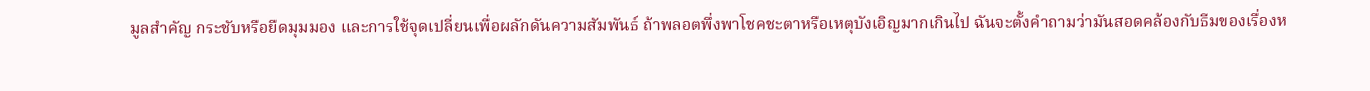มูลสำคัญ กระชับหรือยืดมุมมอง และการใช้จุดเปลี่ยนเพื่อผลักดันความสัมพันธ์ ถ้าพลอตพึ่งพาโชคชะตาหรือเหตุบังเอิญมากเกินไป ฉันจะตั้งคำถามว่ามันสอดคล้องกับธีมของเรื่องห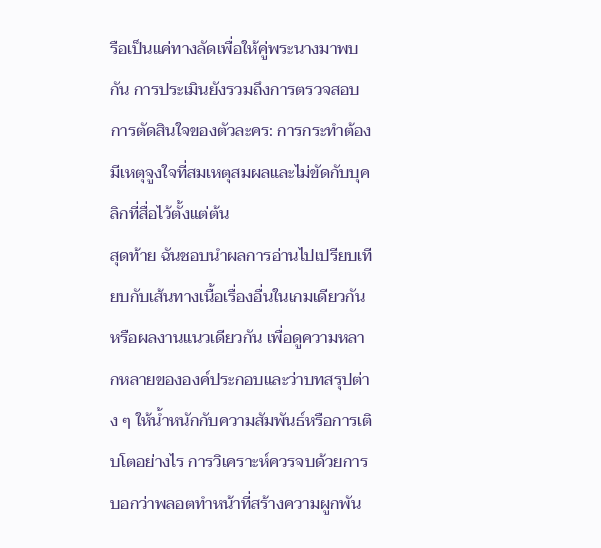รือเป็นแค่ทางลัดเพื่อให้คู่พระนางมาพบกัน การประเมินยังรวมถึงการตรวจสอบการตัดสินใจของตัวละคร: การกระทำต้องมีเหตุจูงใจที่สมเหตุสมผลและไม่ขัดกับบุคลิกที่สื่อไว้ตั้งแต่ต้น
สุดท้าย ฉันชอบนำผลการอ่านไปเปรียบเทียบกับเส้นทางเนื้อเรื่องอื่นในเกมเดียวกันหรือผลงานแนวเดียวกัน เพื่อดูความหลากหลายขององค์ประกอบและว่าบทสรุปต่าง ๆ ให้น้ำหนักกับความสัมพันธ์หรือการเติบโตอย่างไร การวิเคราะห์ควรจบด้วยการบอกว่าพลอตทำหน้าที่สร้างความผูกพัน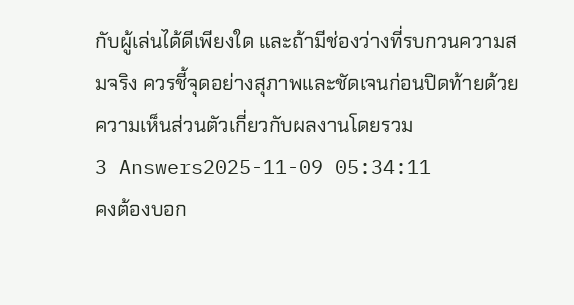กับผู้เล่นได้ดีเพียงใด และถ้ามีช่องว่างที่รบกวนความสมจริง ควรชี้จุดอย่างสุภาพและชัดเจนก่อนปิดท้ายด้วยความเห็นส่วนตัวเกี่ยวกับผลงานโดยรวม
3 Answers2025-11-09 05:34:11
คงต้องบอก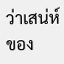ว่าเสน่ห์ของ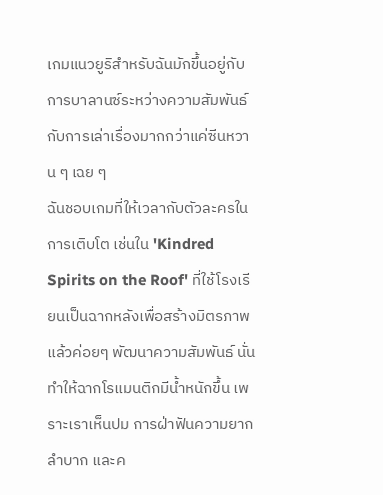เกมแนวยูริสำหรับฉันมักขึ้นอยู่กับการบาลานซ์ระหว่างความสัมพันธ์กับการเล่าเรื่องมากกว่าแค่ซีนหวาน ๆ เฉย ๆ
ฉันชอบเกมที่ให้เวลากับตัวละครในการเติบโต เช่นใน 'Kindred Spirits on the Roof' ที่ใช้โรงเรียนเป็นฉากหลังเพื่อสร้างมิตรภาพแล้วค่อยๆ พัฒนาความสัมพันธ์ นั่นทำให้ฉากโรแมนติกมีน้ำหนักขึ้น เพราะเราเห็นปม การฝ่าฟันความยากลำบาก และค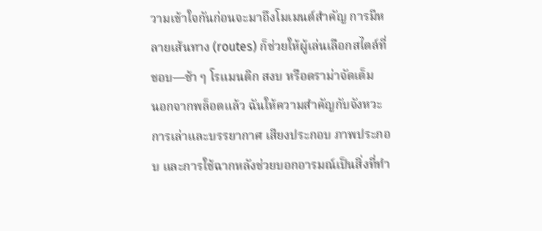วามเข้าใจกันก่อนจะมาถึงโมเมนต์สำคัญ การมีหลายเส้นทาง (routes) ก็ช่วยให้ผู้เล่นเลือกสไตล์ที่ชอบ—ช้า ๆ โรแมนติก สงบ หรือดราม่าจัดเต็ม
นอกจากพล็อตแล้ว ฉันให้ความสำคัญกับจังหวะการเล่าและบรรยากาศ เสียงประกอบ ภาพประกอบ และการใช้ฉากหลังช่วยบอกอารมณ์เป็นสิ่งที่ทำ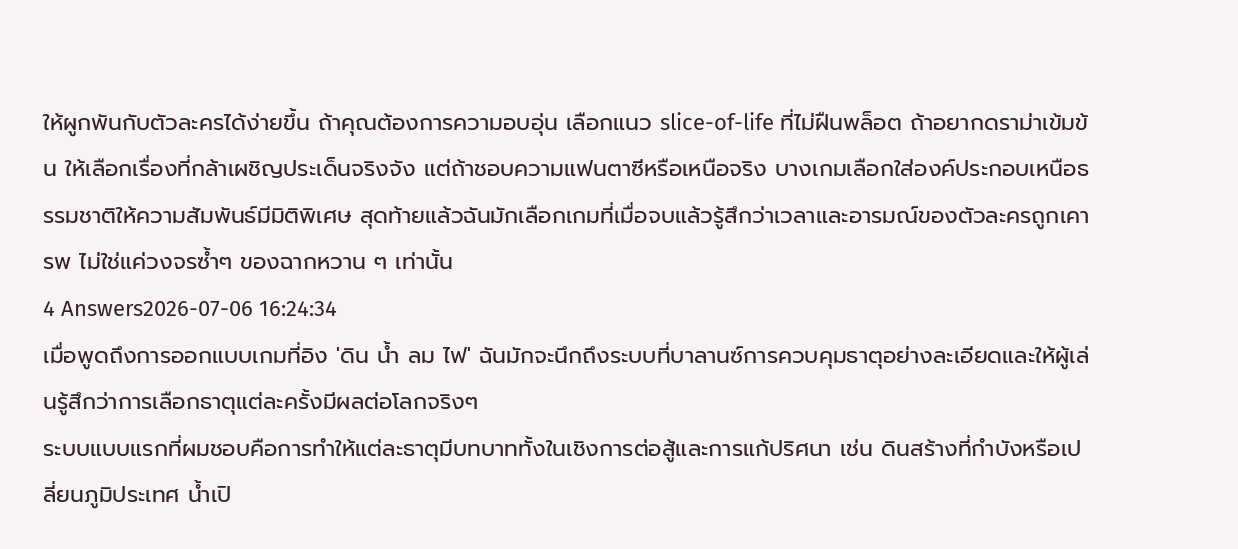ให้ผูกพันกับตัวละครได้ง่ายขึ้น ถ้าคุณต้องการความอบอุ่น เลือกแนว slice-of-life ที่ไม่ฝืนพล็อต ถ้าอยากดราม่าเข้มข้น ให้เลือกเรื่องที่กล้าเผชิญประเด็นจริงจัง แต่ถ้าชอบความแฟนตาซีหรือเหนือจริง บางเกมเลือกใส่องค์ประกอบเหนือธรรมชาติให้ความสัมพันธ์มีมิติพิเศษ สุดท้ายแล้วฉันมักเลือกเกมที่เมื่อจบแล้วรู้สึกว่าเวลาและอารมณ์ของตัวละครถูกเคารพ ไม่ใช่แค่วงจรซ้ำๆ ของฉากหวาน ๆ เท่านั้น
4 Answers2026-07-06 16:24:34
เมื่อพูดถึงการออกแบบเกมที่อิง 'ดิน น้ำ ลม ไฟ' ฉันมักจะนึกถึงระบบที่บาลานซ์การควบคุมธาตุอย่างละเอียดและให้ผู้เล่นรู้สึกว่าการเลือกธาตุแต่ละครั้งมีผลต่อโลกจริงๆ
ระบบแบบแรกที่ผมชอบคือการทำให้แต่ละธาตุมีบทบาททั้งในเชิงการต่อสู้และการแก้ปริศนา เช่น ดินสร้างที่กำบังหรือเปลี่ยนภูมิประเทศ น้ำเปิ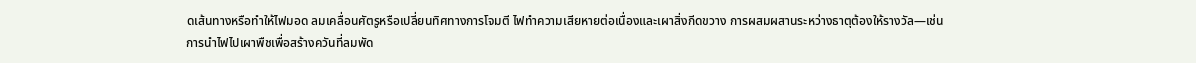ดเส้นทางหรือทำให้ไฟมอด ลมเคลื่อนศัตรูหรือเปลี่ยนทิศทางการโจมตี ไฟทำความเสียหายต่อเนื่องและเผาสิ่งกีดขวาง การผสมผสานระหว่างธาตุต้องให้รางวัล—เช่นการนำไฟไปเผาพืชเพื่อสร้างควันที่ลมพัด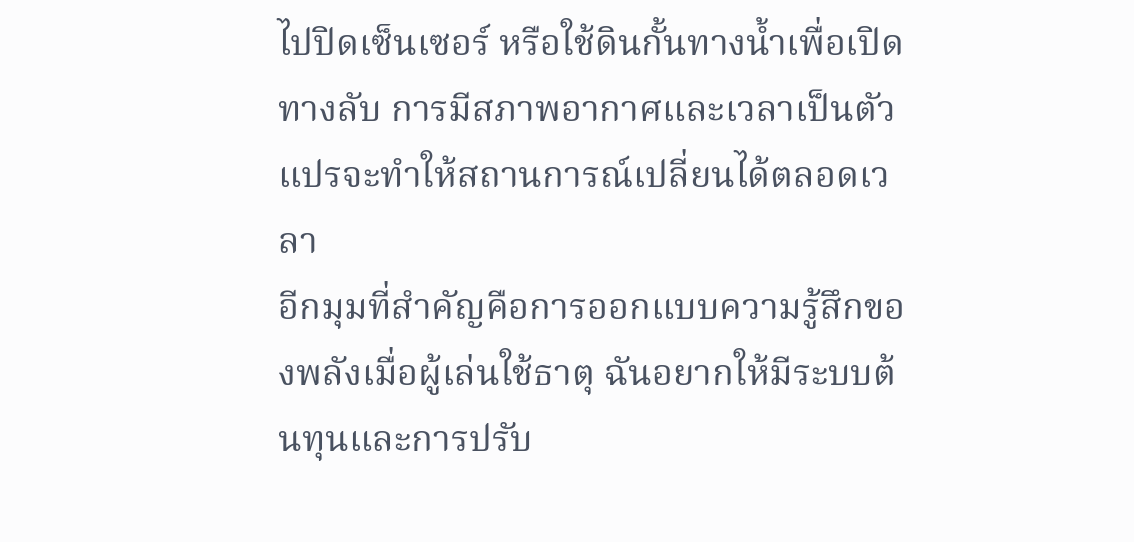ไปปิดเซ็นเซอร์ หรือใช้ดินกั้นทางน้ำเพื่อเปิดทางลับ การมีสภาพอากาศและเวลาเป็นตัวแปรจะทำให้สถานการณ์เปลี่ยนได้ตลอดเวลา
อีกมุมที่สำคัญคือการออกแบบความรู้สึกของพลังเมื่อผู้เล่นใช้ธาตุ ฉันอยากให้มีระบบต้นทุนและการปรับ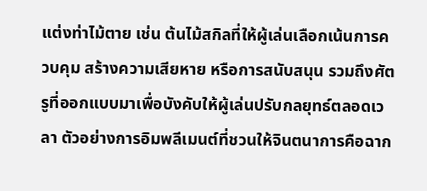แต่งท่าไม้ตาย เช่น ต้นไม้สกิลที่ให้ผู้เล่นเลือกเน้นการควบคุม สร้างความเสียหาย หรือการสนับสนุน รวมถึงศัตรูที่ออกแบบมาเพื่อบังคับให้ผู้เล่นปรับกลยุทธ์ตลอดเวลา ตัวอย่างการอิมพลีเมนต์ที่ชวนให้จินตนาการคือฉาก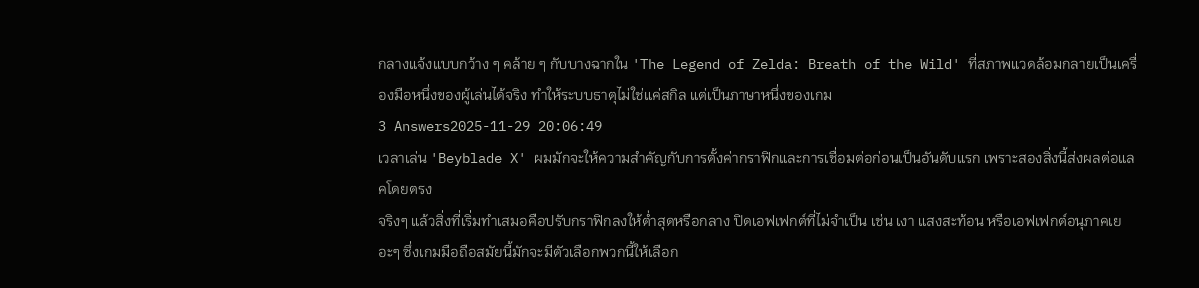กลางแจ้งแบบกว้าง ๆ คล้าย ๆ กับบางฉากใน 'The Legend of Zelda: Breath of the Wild' ที่สภาพแวดล้อมกลายเป็นเครื่องมือหนึ่งของผู้เล่นได้จริง ทำให้ระบบธาตุไม่ใช่แค่สกิล แต่เป็นภาษาหนึ่งของเกม
3 Answers2025-11-29 20:06:49
เวลาเล่น 'Beyblade X' ผมมักจะให้ความสำคัญกับการตั้งค่ากราฟิกและการเชื่อมต่อก่อนเป็นอันดับแรก เพราะสองสิ่งนี้ส่งผลต่อแลคโดยตรง
จริงๆ แล้วสิ่งที่เริ่มทำเสมอคือปรับกราฟิกลงให้ต่ำสุดหรือกลาง ปิดเอฟเฟกต์ที่ไม่จำเป็น เช่น เงา แสงสะท้อน หรือเอฟเฟกต์อนุภาคเยอะๆ ซึ่งเกมมือถือสมัยนี้มักจะมีตัวเลือกพวกนี้ให้เลือก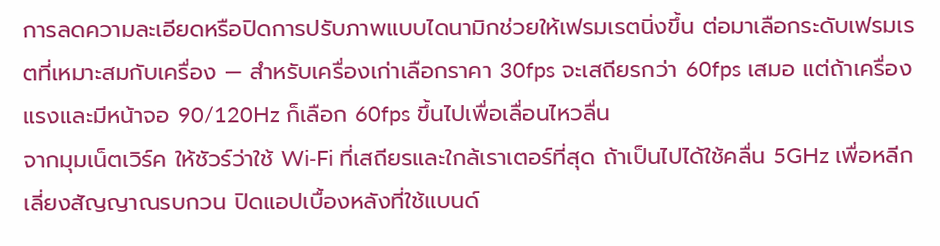การลดความละเอียดหรือปิดการปรับภาพแบบไดนามิกช่วยให้เฟรมเรตนิ่งขึ้น ต่อมาเลือกระดับเฟรมเรตที่เหมาะสมกับเครื่อง — สำหรับเครื่องเก่าเลือกราคา 30fps จะเสถียรกว่า 60fps เสมอ แต่ถ้าเครื่องแรงและมีหน้าจอ 90/120Hz ก็เลือก 60fps ขึ้นไปเพื่อเลื่อนไหวลื่น
จากมุมเน็ตเวิร์ค ให้ชัวร์ว่าใช้ Wi‑Fi ที่เสถียรและใกล้เราเตอร์ที่สุด ถ้าเป็นไปได้ใช้คลื่น 5GHz เพื่อหลีกเลี่ยงสัญญาณรบกวน ปิดแอปเบื้องหลังที่ใช้แบนด์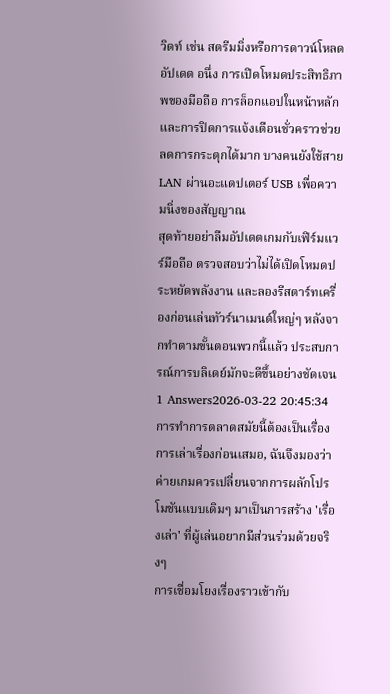วิดท์ เช่น สตรีมมิ่งหรือการดาวน์โหลดอัปเดต อนึ่ง การเปิดโหมดประสิทธิภาพของมือถือ การล็อกแอปในหน้าหลัก และการปิดการแจ้งเตือนชั่วคราวช่วยลดการกระตุกได้มาก บางคนยังใช้สาย LAN ผ่านอะแดปเตอร์ USB เพื่อความนิ่งของสัญญาณ
สุดท้ายอย่าลืมอัปเดตเกมกับเฟิร์มแวร์มือถือ ตรวจสอบว่าไม่ได้เปิดโหมดประหยัดพลังงาน และลองรีสตาร์ทเครื่องก่อนเล่นทัวร์นาเมนต์ใหญ่ๆ หลังจากทำตามขั้นตอนพวกนี้แล้ว ประสบการณ์การบลิเดย์มักจะดีขึ้นอย่างชัดเจน
1 Answers2026-03-22 20:45:34
การทำการตลาดสมัยนี้ต้องเป็นเรื่องการเล่าเรื่องก่อนเสมอ, ฉันจึงมองว่าค่ายเกมควรเปลี่ยนจากการผลักโปรโมชันแบบเดิมๆ มาเป็นการสร้าง 'เรื่องเล่า' ที่ผู้เล่นอยากมีส่วนร่วมด้วยจริงๆ
การเชื่อมโยงเรื่องราวเข้ากับ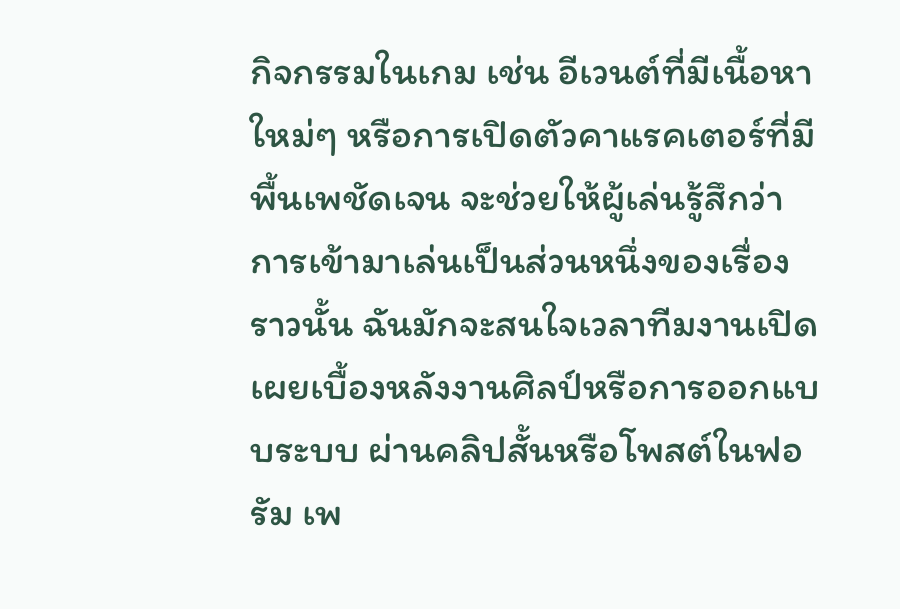กิจกรรมในเกม เช่น อีเวนต์ที่มีเนื้อหาใหม่ๆ หรือการเปิดตัวคาแรคเตอร์ที่มีพื้นเพชัดเจน จะช่วยให้ผู้เล่นรู้สึกว่าการเข้ามาเล่นเป็นส่วนหนึ่งของเรื่องราวนั้น ฉันมักจะสนใจเวลาทีมงานเปิดเผยเบื้องหลังงานศิลป์หรือการออกแบบระบบ ผ่านคลิปสั้นหรือโพสต์ในฟอรัม เพ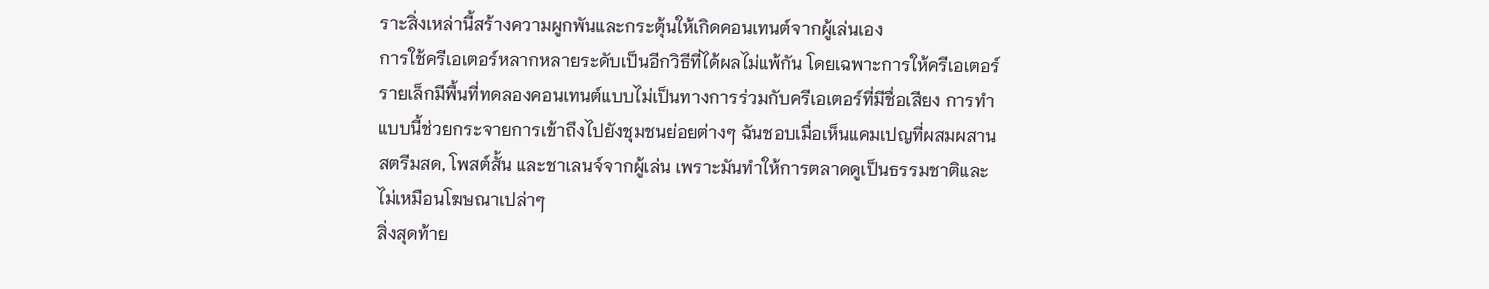ราะสิ่งเหล่านี้สร้างความผูกพันและกระตุ้นให้เกิดคอนเทนต์จากผู้เล่นเอง
การใช้ครีเอเตอร์หลากหลายระดับเป็นอีกวิธีที่ได้ผลไม่แพ้กัน โดยเฉพาะการให้ครีเอเตอร์รายเล็กมีพื้นที่ทดลองคอนเทนต์แบบไม่เป็นทางการร่วมกับครีเอเตอร์ที่มีชื่อเสียง การทำแบบนี้ช่วยกระจายการเข้าถึงไปยังชุมชนย่อยต่างๆ ฉันชอบเมื่อเห็นแคมเปญที่ผสมผสานสตรีมสด, โพสต์สั้น และชาเลนจ์จากผู้เล่น เพราะมันทำให้การตลาดดูเป็นธรรมชาติและไม่เหมือนโฆษณาเปล่าๆ
สิ่งสุดท้าย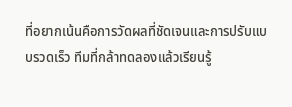ที่อยากเน้นคือการวัดผลที่ชัดเจนและการปรับแบบรวดเร็ว ทีมที่กล้าทดลองแล้วเรียนรู้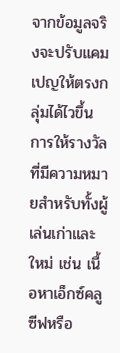จากข้อมูลจริงจะปรับแคมเปญให้ตรงกลุ่มได้ไวขึ้น การให้รางวัลที่มีความหมายสำหรับทั้งผู้เล่นเก่าและใหม่ เช่น เนื้อหาเอ็กซ์คลูซีฟหรือ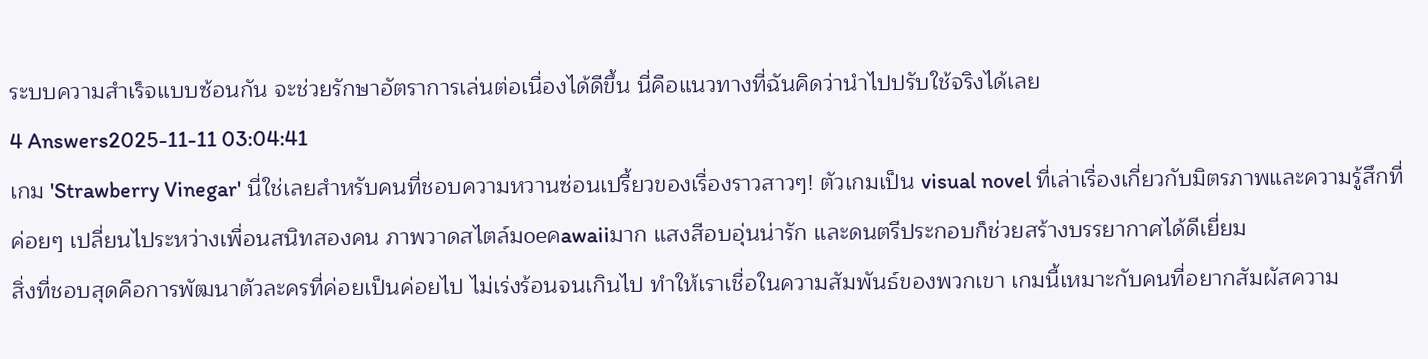ระบบความสำเร็จแบบซ้อนกัน จะช่วยรักษาอัตราการเล่นต่อเนื่องได้ดีขึ้น นี่คือแนวทางที่ฉันคิดว่านำไปปรับใช้จริงได้เลย
4 Answers2025-11-11 03:04:41
เกม 'Strawberry Vinegar' นี่ใช่เลยสำหรับคนที่ชอบความหวานซ่อนเปรี้ยวของเรื่องราวสาวๆ! ตัวเกมเป็น visual novel ที่เล่าเรื่องเกี่ยวกับมิตรภาพและความรู้สึกที่ค่อยๆ เปลี่ยนไประหว่างเพื่อนสนิทสองคน ภาพวาดสไตล์มoeคawaiiมาก แสงสีอบอุ่นน่ารัก และดนตรีประกอบก็ช่วยสร้างบรรยากาศได้ดีเยี่ยม
สิ่งที่ชอบสุดคือการพัฒนาตัวละครที่ค่อยเป็นค่อยไป ไม่เร่งร้อนจนเกินไป ทำให้เราเชื่อในความสัมพันธ์ของพวกเขา เกมนี้เหมาะกับคนที่อยากสัมผัสความ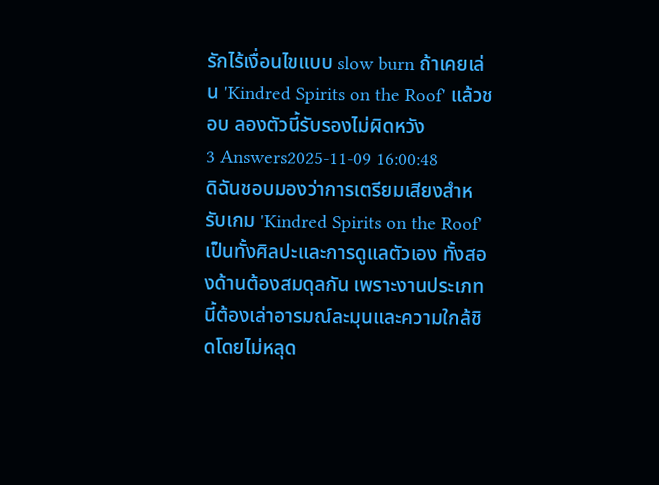รักไร้เงื่อนไขแบบ slow burn ถ้าเคยเล่น 'Kindred Spirits on the Roof' แล้วชอบ ลองตัวนี้รับรองไม่ผิดหวัง
3 Answers2025-11-09 16:00:48
ดิฉันชอบมองว่าการเตรียมเสียงสำหรับเกม 'Kindred Spirits on the Roof' เป็นทั้งศิลปะและการดูแลตัวเอง ทั้งสองด้านต้องสมดุลกัน เพราะงานประเภทนี้ต้องเล่าอารมณ์ละมุนและความใกล้ชิดโดยไม่หลุด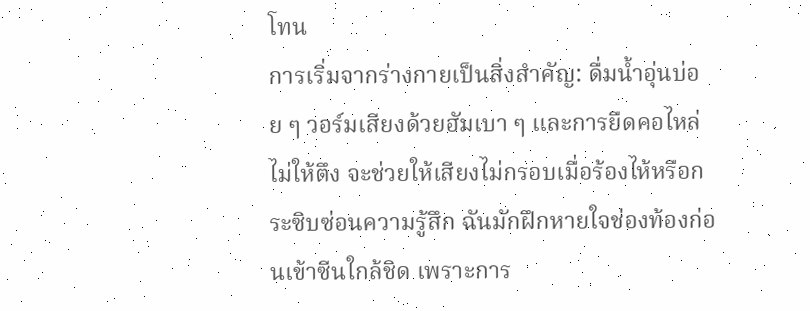โทน
การเริ่มจากร่างกายเป็นสิ่งสำคัญ: ดื่มน้ำอุ่นบ่อย ๆ วอร์มเสียงด้วยฮัมเบา ๆ และการยืดคอไหล่ไม่ให้ตึง จะช่วยให้เสียงไม่กรอบเมื่อร้องไห้หรือกระซิบซ่อนความรู้สึก ฉันมักฝึกหายใจช่องท้องก่อนเข้าซีนใกล้ชิด เพราะการ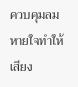ควบคุมลมหายใจทำให้เสียง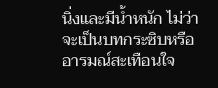นิ่งและมีน้ำหนัก ไม่ว่าจะเป็นบทกระซิบหรืออารมณ์สะเทือนใจ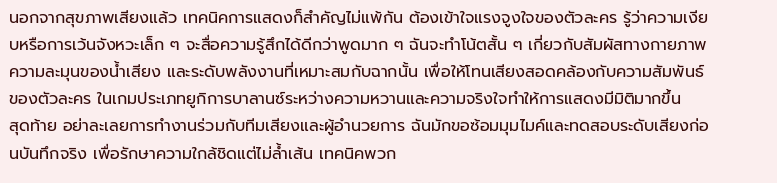นอกจากสุขภาพเสียงแล้ว เทคนิคการแสดงก็สำคัญไม่แพ้กัน ต้องเข้าใจแรงจูงใจของตัวละคร รู้ว่าความเงียบหรือการเว้นจังหวะเล็ก ๆ จะสื่อความรู้สึกได้ดีกว่าพูดมาก ๆ ฉันจะทำโน้ตสั้น ๆ เกี่ยวกับสัมผัสทางกายภาพ ความละมุนของน้ำเสียง และระดับพลังงานที่เหมาะสมกับฉากนั้น เพื่อให้โทนเสียงสอดคล้องกับความสัมพันธ์ของตัวละคร ในเกมประเภทยูกิการบาลานซ์ระหว่างความหวานและความจริงใจทำให้การแสดงมีมิติมากขึ้น
สุดท้าย อย่าละเลยการทำงานร่วมกับทีมเสียงและผู้อำนวยการ ฉันมักขอซ้อมมุมไมค์และทดสอบระดับเสียงก่อนบันทึกจริง เพื่อรักษาความใกล้ชิดแต่ไม่ล้ำเส้น เทคนิคพวก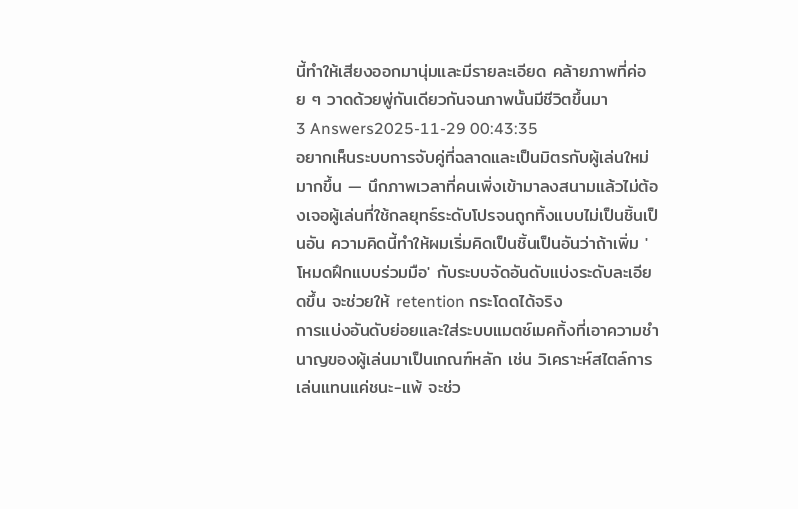นี้ทำให้เสียงออกมานุ่มและมีรายละเอียด คล้ายภาพที่ค่อย ๆ วาดด้วยพู่กันเดียวกันจนภาพนั้นมีชีวิตขึ้นมา
3 Answers2025-11-29 00:43:35
อยากเห็นระบบการจับคู่ที่ฉลาดและเป็นมิตรกับผู้เล่นใหม่มากขึ้น — นึกภาพเวลาที่คนเพิ่งเข้ามาลงสนามแล้วไม่ต้องเจอผู้เล่นที่ใช้กลยุทธ์ระดับโปรจนถูกทิ้งแบบไม่เป็นชิ้นเป็นอัน ความคิดนี้ทำให้ผมเริ่มคิดเป็นชิ้นเป็นอันว่าถ้าเพิ่ม 'โหมดฝึกแบบร่วมมือ' กับระบบจัดอันดับแบ่งระดับละเอียดขึ้น จะช่วยให้ retention กระโดดได้จริง
การแบ่งอันดับย่อยและใส่ระบบแมตช์เมคกิ้งที่เอาความชำนาญของผู้เล่นมาเป็นเกณฑ์หลัก เช่น วิเคราะห์สไตล์การเล่นแทนแค่ชนะ-แพ้ จะช่ว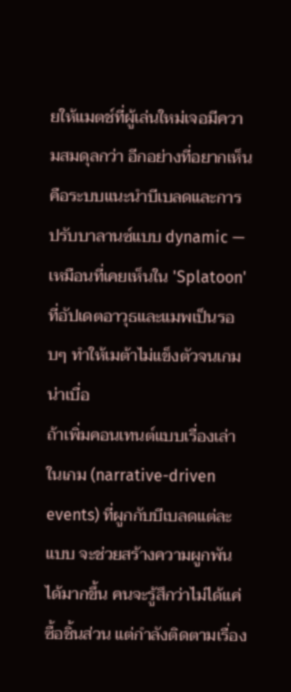ยให้แมตช์ที่ผู้เล่นใหม่เจอมีความสมดุลกว่า อีกอย่างที่อยากเห็นคือระบบแนะนำบีเบลดและการปรับบาลานซ์แบบ dynamic — เหมือนที่เคยเห็นใน 'Splatoon' ที่อัปเดตอาวุธและแมพเป็นรอบๆ ทำให้เมต้าไม่แข็งตัวจนเกมน่าเบื่อ
ถ้าเพิ่มคอนเทนต์แบบเรื่องเล่าในเกม (narrative-driven events) ที่ผูกกับบีเบลดแต่ละแบบ จะช่วยสร้างความผูกพันได้มากขึ้น คนจะรู้สึกว่าไม่ได้แค่ซื้อชิ้นส่วน แต่กำลังติดตามเรื่อง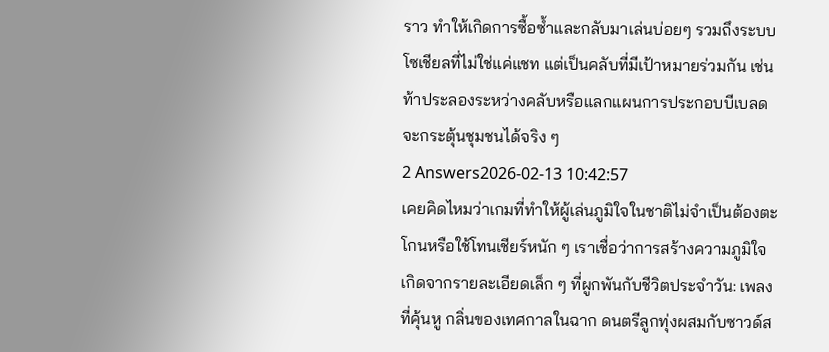ราว ทำให้เกิดการซื้อซ้ำและกลับมาเล่นบ่อยๆ รวมถึงระบบโซเชียลที่ไม่ใช่แค่แชท แต่เป็นคลับที่มีเป้าหมายร่วมกัน เช่น ท้าประลองระหว่างคลับหรือแลกแผนการประกอบบีเบลด จะกระตุ้นชุมชนได้จริง ๆ
2 Answers2026-02-13 10:42:57
เคยคิดไหมว่าเกมที่ทำให้ผู้เล่นภูมิใจในชาติไม่จำเป็นต้องตะโกนหรือใช้โทนเชียร์หนัก ๆ เราเชื่อว่าการสร้างความภูมิใจเกิดจากรายละเอียดเล็ก ๆ ที่ผูกพันกับชีวิตประจำวัน: เพลงที่คุ้นหู กลิ่นของเทศกาลในฉาก ดนตรีลูกทุ่งผสมกับซาวด์ส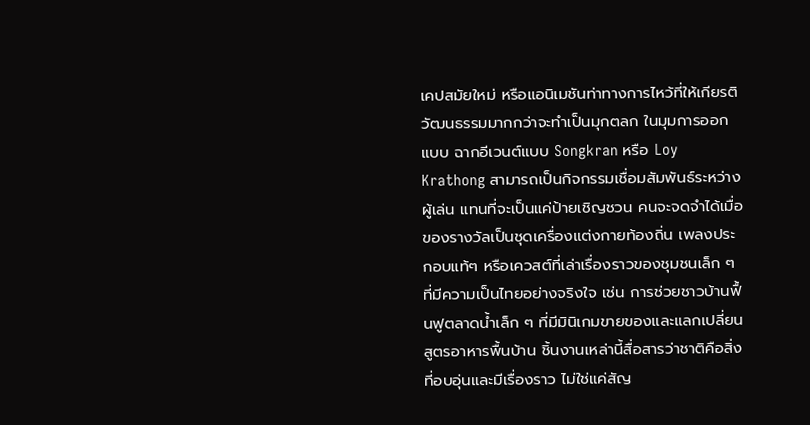เคปสมัยใหม่ หรือแอนิเมชันท่าทางการไหว้ที่ให้เกียรติวัฒนธรรมมากกว่าจะทำเป็นมุกตลก ในมุมการออกแบบ ฉากอีเวนต์แบบ Songkran หรือ Loy Krathong สามารถเป็นกิจกรรมเชื่อมสัมพันธ์ระหว่างผู้เล่น แทนที่จะเป็นแค่ป้ายเชิญชวน คนจะจดจำได้เมื่อของรางวัลเป็นชุดเครื่องแต่งกายท้องถิ่น เพลงประกอบแท้ๆ หรือเควสต์ที่เล่าเรื่องราวของชุมชนเล็ก ๆ ที่มีความเป็นไทยอย่างจริงใจ เช่น การช่วยชาวบ้านฟื้นฟูตลาดน้ำเล็ก ๆ ที่มีมินิเกมขายของและแลกเปลี่ยนสูตรอาหารพื้นบ้าน ชิ้นงานเหล่านี้สื่อสารว่าชาติคือสิ่งที่อบอุ่นและมีเรื่องราว ไม่ใช่แค่สัญ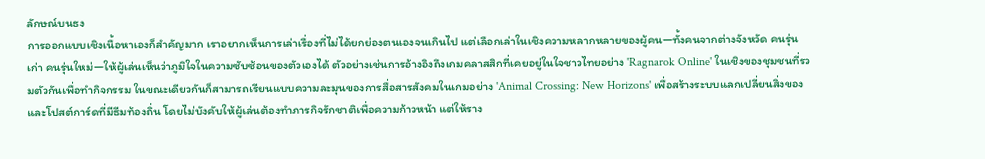ลักษณ์บนธง
การออกแบบเชิงเนื้อหาเองก็สำคัญมาก เราอยากเห็นการเล่าเรื่องที่ไม่ได้ยกย่องตนเองจนเกินไป แต่เลือกเล่าในเชิงความหลากหลายของผู้คน—ทั้งคนจากต่างจังหวัด คนรุ่นเก่า คนรุ่นใหม่—ให้ผู้เล่นเห็นว่าภูมิใจในความซับซ้อนของตัวเองได้ ตัวอย่างเช่นการอ้างอิงถึงเกมคลาสสิกที่เคยอยู่ในใจชาวไทยอย่าง 'Ragnarok Online' ในเชิงของชุมชนที่รวมตัวกันเพื่อทำกิจกรรม ในขณะเดียวกันก็สามารถเรียนแบบความละมุนของการสื่อสารสังคมในเกมอย่าง 'Animal Crossing: New Horizons' เพื่อสร้างระบบแลกเปลี่ยนสิ่งของและโปสต์การ์ดที่มีธีมท้องถิ่น โดยไม่บังคับให้ผู้เล่นต้องทำภารกิจรักชาติเพื่อความก้าวหน้า แต่ให้ราง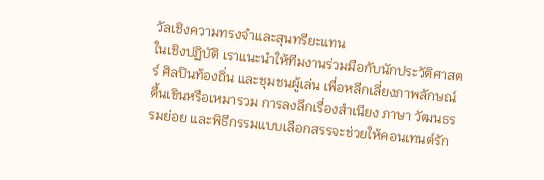วัลเชิงความทรงจำและสุนทรียะแทน
ในเชิงปฏิบัติ เราแนะนำให้ทีมงานร่วมมือกับนักประวัติศาสตร์ ศิลปินท้องถิ่น และชุมชนผู้เล่น เพื่อหลีกเลี่ยงภาพลักษณ์ตื้นเขินหรือเหมารวม การลงลึกเรื่องสำเนียง ภาษา วัฒนธรรมย่อย และพิธีกรรมแบบเลือกสรรจะช่วยให้คอนเทนต์รัก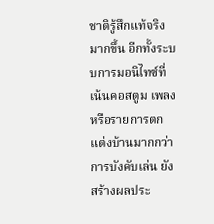ชาติรู้สึกแท้จริงมากขึ้น อีกทั้งระบบการมอนิไทซ์ที่เน้นคอสตูม เพลง หรือรายการตกแต่งบ้านมากกว่าการบังคับเล่น ยังสร้างผลประ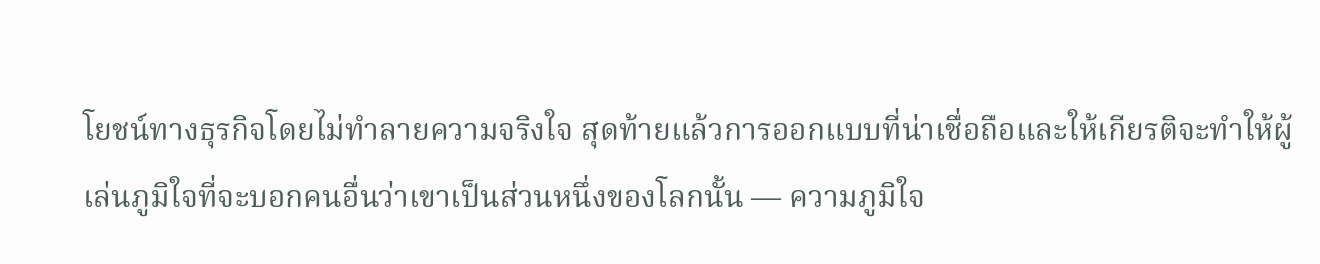โยชน์ทางธุรกิจโดยไม่ทำลายความจริงใจ สุดท้ายแล้วการออกแบบที่น่าเชื่อถือและให้เกียรติจะทำให้ผู้เล่นภูมิใจที่จะบอกคนอื่นว่าเขาเป็นส่วนหนึ่งของโลกนั้น — ความภูมิใจ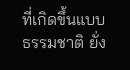ที่เกิดขึ้นแบบธรรมชาติ ยั่ง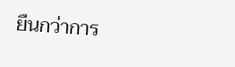ยืนกว่าการ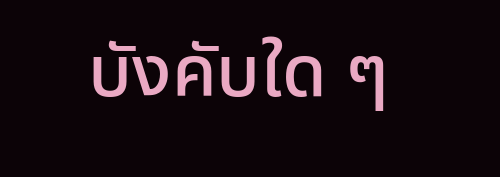บังคับใด ๆ